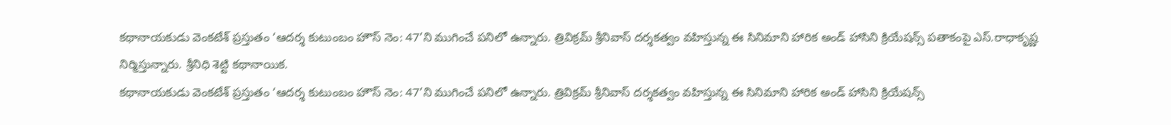కథానాయకుడు వెంకటేశ్ ప్రస్తుతం ‘ఆదర్శ కుటుంబం హౌస్ నెం: 47’ని ముగించే పనిలో ఉన్నారు. త్రివిక్రమ్ శ్రీనివాస్ దర్శకత్వం వహిస్తున్న ఈ సినిమాని హారిక అండ్ హాసిని క్రియేషన్స్ పతాకంపై ఎస్.రాధాకృష్ణ నిర్మిస్తున్నారు. శ్రీనిధి శెట్టి కథానాయిక.
కథానాయకుడు వెంకటేశ్ ప్రస్తుతం ‘ఆదర్శ కుటుంబం హౌస్ నెం: 47’ని ముగించే పనిలో ఉన్నారు. త్రివిక్రమ్ శ్రీనివాస్ దర్శకత్వం వహిస్తున్న ఈ సినిమాని హారిక అండ్ హాసిని క్రియేషన్స్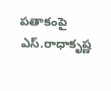పతాకంపై ఎస్.రాధాకృష్ణ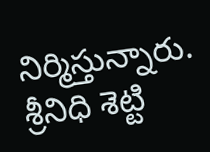నిర్మిస్తున్నారు. శ్రీనిధి శెట్టి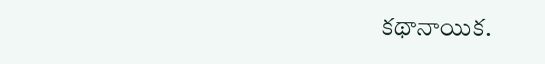కథానాయిక.